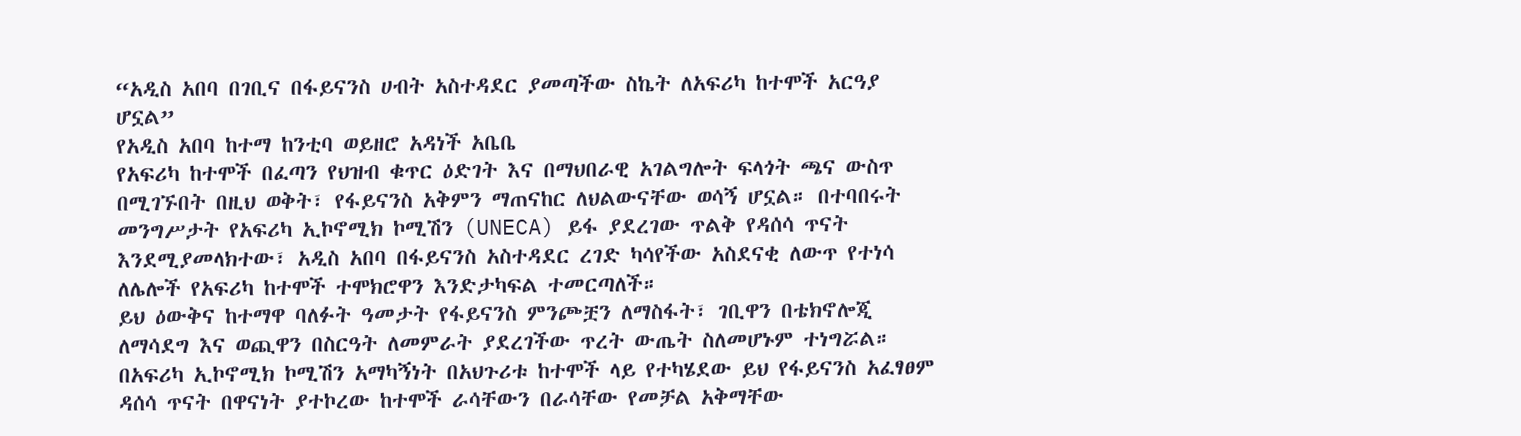“አዲስ አበባ በገቢና በፋይናንስ ሀብት አስተዳደር ያመጣችው ስኬት ለአፍሪካ ከተሞች አርዓያ ሆኗል”
የአዲስ አበባ ከተማ ከንቲባ ወይዘሮ አዳነች አቤቤ
የአፍሪካ ከተሞች በፈጣን የህዝብ ቁጥር ዕድገት እና በማህበራዊ አገልግሎት ፍላጎት ጫና ውስጥ በሚገኙበት በዚህ ወቅት፣ የፋይናንስ አቅምን ማጠናከር ለህልውናቸው ወሳኝ ሆኗል። በተባበሩት መንግሥታት የአፍሪካ ኢኮኖሚክ ኮሚሽን (UNECA) ይፋ ያደረገው ጥልቅ የዳሰሳ ጥናት እንደሚያመላክተው፣ አዲስ አበባ በፋይናንስ አስተዳደር ረገድ ካሳየችው አስደናቂ ለውጥ የተነሳ ለሌሎች የአፍሪካ ከተሞች ተሞክሮዋን እንድታካፍል ተመርጣለች።
ይህ ዕውቅና ከተማዋ ባለፉት ዓመታት የፋይናንስ ምንጮቿን ለማስፋት፣ ገቢዋን በቴክኖሎጂ ለማሳደግ እና ወጪዋን በስርዓት ለመምራት ያደረገችው ጥረት ውጤት ስለመሆኑም ተነግሯል። በአፍሪካ ኢኮኖሚክ ኮሚሽን አማካኝነት በአህጉሪቱ ከተሞች ላይ የተካሄደው ይህ የፋይናንስ አፈፃፀም ዳሰሳ ጥናት በዋናነት ያተኮረው ከተሞች ራሳቸውን በራሳቸው የመቻል አቅማቸው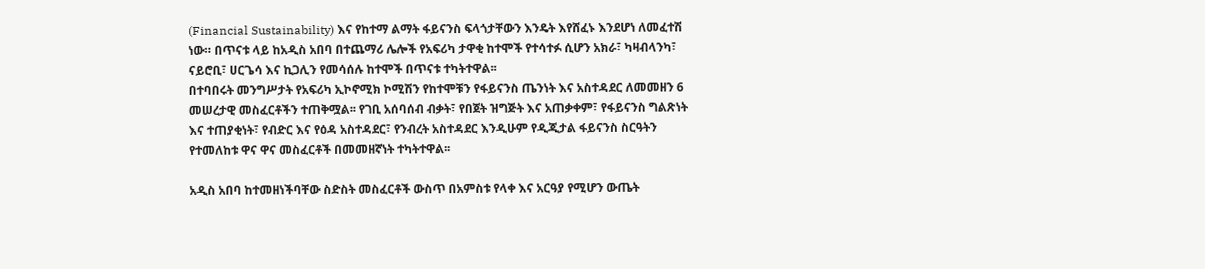(Financial Sustainability) እና የከተማ ልማት ፋይናንስ ፍላጎታቸውን እንዴት እየሸፈኑ እንደሆነ ለመፈተሽ ነው። በጥናቱ ላይ ከአዲስ አበባ በተጨማሪ ሌሎች የአፍሪካ ታዋቂ ከተሞች የተሳተፉ ሲሆን አክራ፣ ካዛብላንካ፣ ናይሮቢ፣ ሀርጌሳ እና ኪጋሊን የመሳሰሉ ከተሞች በጥናቱ ተካትተዋል፡፡
በተባበሩት መንግሥታት የአፍሪካ ኢኮኖሚክ ኮሚሽን የከተሞቹን የፋይናንስ ጤንነት እና አስተዳደር ለመመዘን 6 መሠረታዊ መስፈርቶችን ተጠቅሟል፡፡ የገቢ አሰባሰብ ብቃት፣ የበጀት ዝግጅት እና አጠቃቀም፣ የፋይናንስ ግልጽነት እና ተጠያቂነት፣ የብድር እና የዕዳ አስተዳደር፣ የንብረት አስተዳደር እንዲሁም የዲጂታል ፋይናንስ ስርዓትን የተመለከቱ ዋና ዋና መስፈርቶች በመመዘኛነት ተካትተዋል፡፡

አዲስ አበባ ከተመዘነችባቸው ስድስት መስፈርቶች ውስጥ በአምስቱ የላቀ እና አርዓያ የሚሆን ውጤት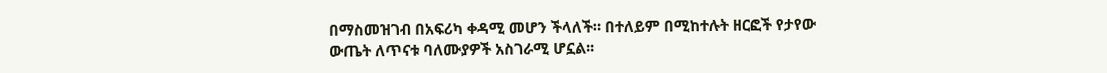በማስመዝገብ በአፍሪካ ቀዳሚ መሆን ችላለች። በተለይም በሚከተሉት ዘርፎች የታየው ውጤት ለጥናቱ ባለሙያዎች አስገራሚ ሆኗል፡፡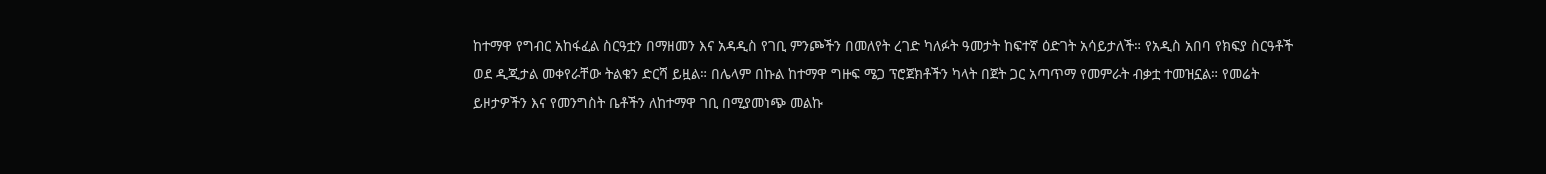ከተማዋ የግብር አከፋፈል ስርዓቷን በማዘመን እና አዳዲስ የገቢ ምንጮችን በመለየት ረገድ ካለፉት ዓመታት ከፍተኛ ዕድገት አሳይታለች። የአዲስ አበባ የክፍያ ስርዓቶች ወደ ዲጂታል መቀየራቸው ትልቁን ድርሻ ይዟል። በሌላም በኩል ከተማዋ ግዙፍ ሜጋ ፕሮጀክቶችን ካላት በጀት ጋር አጣጥማ የመምራት ብቃቷ ተመዝኗል። የመሬት ይዞታዎችን እና የመንግስት ቤቶችን ለከተማዋ ገቢ በሚያመነጭ መልኩ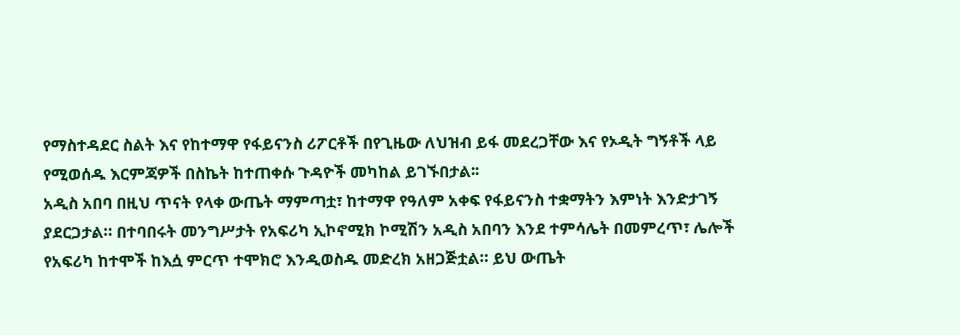የማስተዳደር ስልት እና የከተማዋ የፋይናንስ ሪፖርቶች በየጊዜው ለህዝብ ይፋ መደረጋቸው እና የኦዲት ግኝቶች ላይ የሚወሰዱ እርምጃዎች በስኬት ከተጠቀሱ ጉዳዮች መካከል ይገኙበታል፡፡
አዲስ አበባ በዚህ ጥናት የላቀ ውጤት ማምጣቷ፣ ከተማዋ የዓለም አቀፍ የፋይናንስ ተቋማትን እምነት እንድታገኝ ያደርጋታል። በተባበሩት መንግሥታት የአፍሪካ ኢኮኖሚክ ኮሚሽን አዲስ አበባን እንደ ተምሳሌት በመምረጥ፣ ሌሎች የአፍሪካ ከተሞች ከእሷ ምርጥ ተሞክሮ እንዲወስዱ መድረክ አዘጋጅቷል። ይህ ውጤት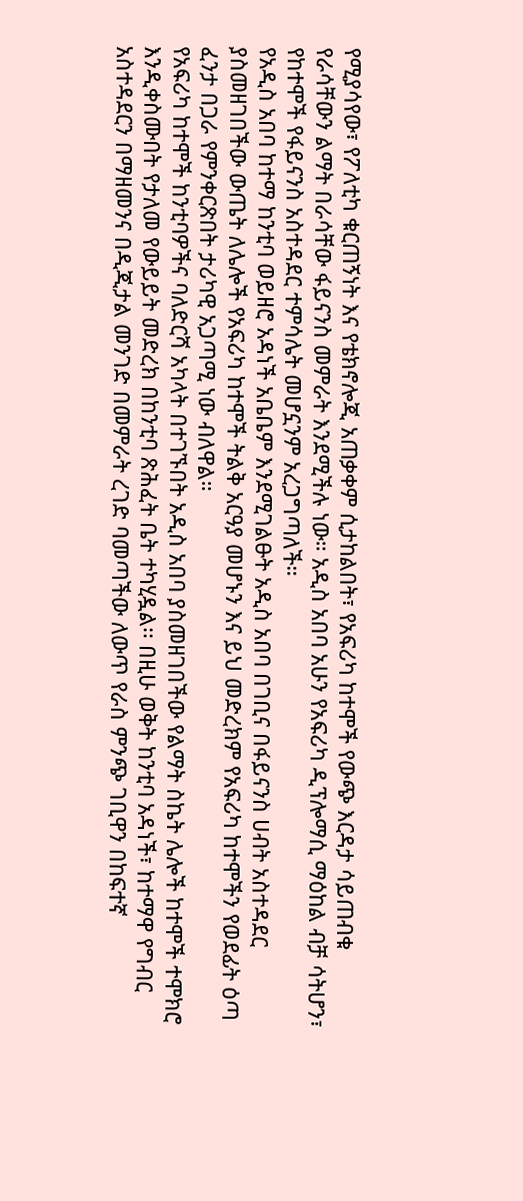የሚያሳየው፣ የፖለቲካ ቁርጠኝነት እና የቴክኖሎጂ አጠቃቀም ሲታከልበት፣ የአፍሪካ ከተሞች የውጭ እርዳታ ሳይጠብቁ የራሳቸውን ልማት በራሳቸው ፋይናንስ መምራት እንደሚችሉ ነው። አዲስ አበባ አሁን የአፍሪካ ዲፕሎማሲ ማዕከል ብቻ ሳትሆን፣ የከተሞች የፋይናንስ አስተዳደር ተምሳሌት መሆኗንም አረጋግጣለች።
የአዲስ አበባ ከተማ ከንቲባ ወይዘሮ አዳነች አቤቤም እንደሚገልፁት አዲስ አበባ በገቢና በፋይናንስ ሀብት አስተዳደር ያስመዘገበችው ውጤት ለሌሎች የአፍሪካ ከተሞች ትልቅ አርዓያ መሆኑን እና ይህ መድረክም የአፍሪካ ከተሞችን የወደፊት ዕጣ ፈንታ በጋራ የምንቀርጽበት ታሪካዊ አጋጣሚ ነው ብለዋል።
የአፍሪካ ከተሞች ከንቲባዎችና ባለድርሻ አካላት በተገኙበት አዲስ አበባ ያስመዘገበችው የልማት ስኬት ሌሎች ከተሞች ተሞክሮ እንዲቀስሙበት የታለመ የውይይት መድረክ በከንቲባ ጽሕፈት ቤት ተካሂዷል፡፡ በዚሁ ወቅት ከንቲባ አዳነች፣ ከተማዋ የግብር አስተዳደርን በማዘመንና በዲጂታል መንገድ በመምራት ረገድ ባመጣችው ለውጥ የራስ ምንጭ ገቢዋን በከፍተኛ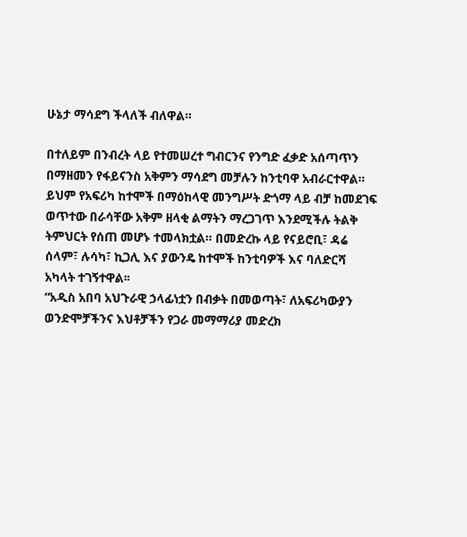ሁኔታ ማሳደግ ችላለች ብለዋል።

በተለይም በንብረት ላይ የተመሠረተ ግብርንና የንግድ ፈቃድ አሰጣጥን በማዘመን የፋይናንስ አቅምን ማሳደግ መቻሉን ከንቲባዋ አብራርተዋል። ይህም የአፍሪካ ከተሞች በማዕከላዊ መንግሥት ድጎማ ላይ ብቻ ከመደገፍ ወጥተው በራሳቸው አቅም ዘላቂ ልማትን ማረጋገጥ እንደሚችሉ ትልቅ ትምህርት የሰጠ መሆኑ ተመላክቷል። በመድረኩ ላይ የናይሮቢ፣ ዳሬ ሰላም፣ ሉሳካ፣ ኪጋሊ እና ያውንዴ ከተሞች ከንቲባዎች እና ባለድርሻ አካላት ተገኝተዋል፡፡
“አዲስ አበባ አህጉራዊ ኃላፊነቷን በብቃት በመወጣት፣ ለአፍሪካውያን ወንድሞቻችንና እህቶቻችን የጋራ መማማሪያ መድረክ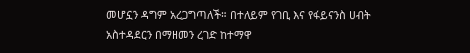መሆኗን ዳግም አረጋግጣለች። በተለይም የገቢ እና የፋይናንስ ሀብት አስተዳደርን በማዘመን ረገድ ከተማዋ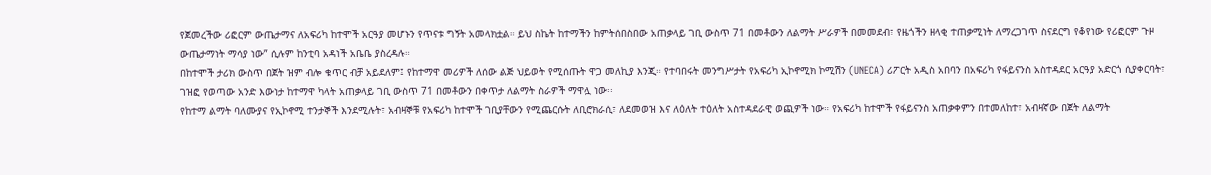የጀመረችው ሪፎርም ውጤታማና ለአፍሪካ ከተሞች አርዓያ መሆኑን የጥናቱ ግኝት አመላክቷል። ይህ ስኬት ከተማችን ከምትሰበስበው አጠቃላይ ገቢ ውስጥ 71 በመቶውን ለልማት ሥራዎች በመመደብ፣ የዜጎችን ዘላቂ ተጠቃሚነት ለማረጋገጥ ስናደርግ የቆየነው የሪፎርም ጉዞ ውጤታማነት ማሳያ ነው” ሲሉም ከንቲባ አዳነች አቤቤ ያስረዳሉ።
በከተሞች ታሪክ ውስጥ በጀት ዝም ብሎ ቁጥር ብቻ አይደለም፤ የከተማዋ መሪዎች ለሰው ልጅ ህይወት የሚሰጡት ዋጋ መለኪያ እንጂ። የተባበሩት መንግሥታት የአፍሪካ ኢኮኖሚክ ኮሚሽን (UNECA) ሪፖርት አዲስ አበባን በአፍሪካ የፋይናንስ አስተዳደር አርዓያ አድርጎ ሲያቀርባት፣ ገዝፎ የወጣው አንድ እውነታ ከተማዋ ካላት አጠቃላይ ገቢ ውስጥ 71 በመቶውን በቀጥታ ለልማት ስራዎች ማዋሏ ነው፡፡
የከተማ ልማት ባለሙያና የኢኮኖሚ ተንታኞች እንደሚሉት፣ አብዛኞቹ የአፍሪካ ከተሞች ገቢያቸውን የሚጨርሱት ለቢሮክራሲ፣ ለደመወዝ እና ለዕለት ተዕለት አስተዳደራዊ ወጪዎች ነው። የአፍሪካ ከተሞች የፋይናንስ አጠቃቀምን በተመለከተ፣ አብዛኛው በጀት ለልማት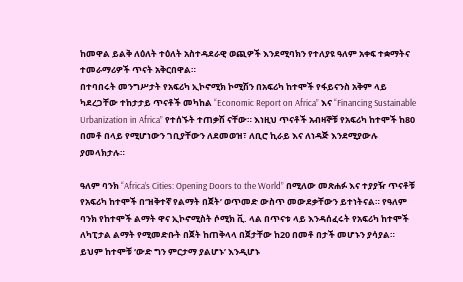ከመዋል ይልቅ ለዕለት ተዕለት አስተዳደራዊ ወጪዎች እንደሚባክን የተለያዩ ዓለም አቀፍ ተቋማትና ተመራማሪዎች ጥናት አቅርበዋል።
በተባበሩት መንግሥታት የአፍሪካ ኢኮኖሚክ ኮሚሽን በአፍሪካ ከተሞች የፋይናንስ አቅም ላይ ካደረጋቸው ተከታታይ ጥናቶች መካከል “Economic Report on Africa” እና “Financing Sustainable Urbanization in Africa” የተሰኙት ተጠቃሽ ናቸው። እነዚህ ጥናቶች አብዛኞቹ የአፍሪካ ከተሞች ከ80 በመቶ በላይ የሚሆነውን ገቢያቸውን ለደመወዝ፣ ለቢሮ ኪራይ እና ለነዳጅ እንደሚያውሉ ያመላክታሉ።

ዓለም ባንክ “Africa’s Cities: Opening Doors to the World” በሚለው መጽሐፉ እና ተያያዥ ጥናቶቹ የአፍሪካ ከተሞች በ‘ዝቅተኛ የልማት በጀት’ ወጥመድ ውስጥ መውደቃቸውን ይተነትናል። የዓለም ባንክ የከተሞች ልማት ዋና ኢኮኖሚስት ሶሚክ ቪ. ላል በጥናቱ ላይ እንዳሰፈሩት የአፍሪካ ከተሞች ለካፒታል ልማት የሚመድቡት በጀት ከጠቅላላ በጀታቸው ከ20 በመቶ በታች መሆኑን ያሳያል። ይህም ከተሞቹ ‘ውድ ግን ምርታማ ያልሆኑ’ እንዲሆኑ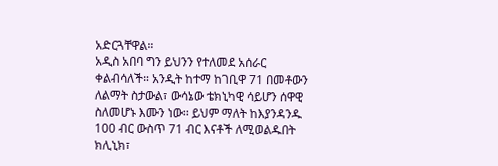አድርጓቸዋል።
አዲስ አበባ ግን ይህንን የተለመደ አሰራር ቀልብሳለች። አንዲት ከተማ ከገቢዋ 71 በመቶውን ለልማት ስታውል፣ ውሳኔው ቴክኒካዊ ሳይሆን ሰዋዊ ስለመሆኑ እሙን ነው፡፡ ይህም ማለት ከእያንዳንዱ 100 ብር ውስጥ 71 ብር እናቶች ለሚወልዱበት ክሊኒክ፣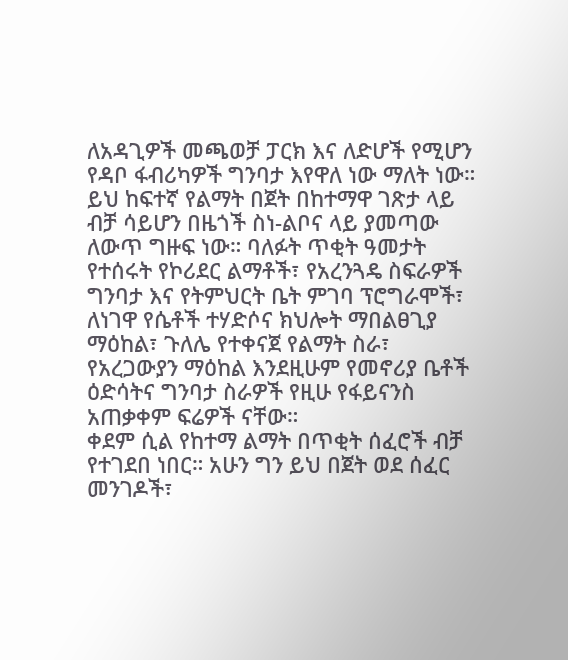ለአዳጊዎች መጫወቻ ፓርክ እና ለድሆች የሚሆን የዳቦ ፋብሪካዎች ግንባታ እየዋለ ነው ማለት ነው።
ይህ ከፍተኛ የልማት በጀት በከተማዋ ገጽታ ላይ ብቻ ሳይሆን በዜጎች ስነ-ልቦና ላይ ያመጣው ለውጥ ግዙፍ ነው። ባለፉት ጥቂት ዓመታት የተሰሩት የኮሪደር ልማቶች፣ የአረንጓዴ ስፍራዎች ግንባታ እና የትምህርት ቤት ምገባ ፕሮግራሞች፣ ለነገዋ የሴቶች ተሃድሶና ክህሎት ማበልፀጊያ ማዕከል፣ ጉለሌ የተቀናጀ የልማት ስራ፣ የአረጋውያን ማዕከል እንደዚሁም የመኖሪያ ቤቶች ዕድሳትና ግንባታ ስራዎች የዚሁ የፋይናንስ አጠቃቀም ፍሬዎች ናቸው።
ቀደም ሲል የከተማ ልማት በጥቂት ሰፈሮች ብቻ የተገደበ ነበር። አሁን ግን ይህ በጀት ወደ ሰፈር መንገዶች፣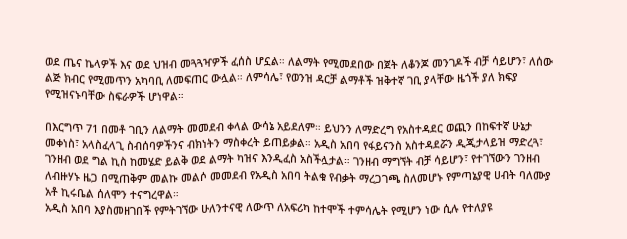ወደ ጤና ኬላዎች እና ወደ ህዝብ መጓጓዣዎች ፈሰስ ሆኗል። ለልማት የሚመደበው በጀት ለቆንጆ መንገዶች ብቻ ሳይሆን፣ ለሰው ልጅ ክብር የሚመጥን አካባቢ ለመፍጠር ውሏል። ለምሳሌ፣ የወንዝ ዳርቻ ልማቶች ዝቅተኛ ገቢ ያላቸው ዜጎች ያለ ክፍያ የሚዝናኑባቸው ስፍራዎች ሆነዋል።

በእርግጥ 71 በመቶ ገቢን ለልማት መመደብ ቀላል ውሳኔ አይደለም። ይህንን ለማድረግ የአስተዳደር ወጪን በከፍተኛ ሁኔታ መቀነስ፣ አላስፈላጊ ስብሰባዎችንና ብክነትን ማስቀረት ይጠይቃል። አዲስ አበባ የፋይናንስ አስተዳደሯን ዲጂታላይዝ ማድረጓ፣ ገንዘብ ወደ ግል ኪስ ከመሄድ ይልቅ ወደ ልማት ካዝና እንዲፈስ አስችሏታል። ገንዘብ ማግኘት ብቻ ሳይሆን፣ የተገኘውን ገንዘብ ለብዙሃኑ ዜጋ በሚጠቅም መልኩ መልሶ መመደብ የአዲስ አበባ ትልቁ የብቃት ማረጋገጫ ስለመሆኑ የምጣኔያዊ ሀብት ባለሙያ አቶ ኪሩቤል ሰለሞን ተናግረዋል።
አዲስ አበባ እያስመዘገበች የምትገኘው ሁለንተናዊ ለውጥ ለአፍሪካ ከተሞች ተምሳሌት የሚሆን ነው ሲሉ የተለያዩ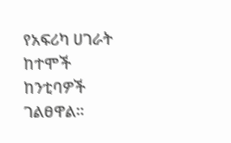የአፍሪካ ሀገራት ከተሞች ከንቲባዎች ገልፀዋል፡፡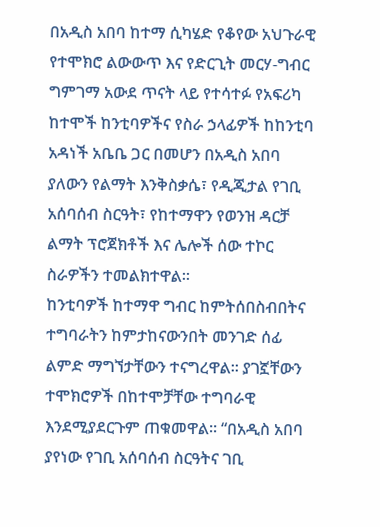በአዲስ አበባ ከተማ ሲካሄድ የቆየው አህጉራዊ የተሞክሮ ልውውጥ እና የድርጊት መርሃ-ግብር ግምገማ አውደ ጥናት ላይ የተሳተፉ የአፍሪካ ከተሞች ከንቲባዎችና የስራ ኃላፊዎች ከከንቲባ አዳነች አቤቤ ጋር በመሆን በአዲስ አበባ ያለውን የልማት እንቅስቃሴ፣ የዲጂታል የገቢ አሰባሰብ ስርዓት፣ የከተማዋን የወንዝ ዳርቻ ልማት ፕሮጀክቶች እና ሌሎች ሰው ተኮር ስራዎችን ተመልክተዋል።
ከንቲባዎች ከተማዋ ግብር ከምትሰበስብበትና ተግባራትን ከምታከናውንበት መንገድ ሰፊ ልምድ ማግኘታቸውን ተናግረዋል፡፡ ያገኟቸውን ተሞክሮዎች በከተሞቻቸው ተግባራዊ እንደሚያደርጉም ጠቁመዋል፡፡ “በአዲስ አበባ ያየነው የገቢ አሰባሰብ ስርዓትና ገቢ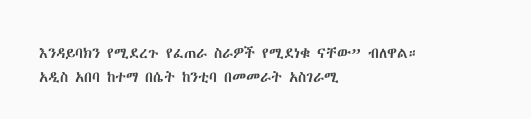እንዳይባክን የሚደረጉ የፈጠራ ስራዎች የሚደነቁ ናቸው” ብለዋል። አዲስ አበባ ከተማ በሴት ከንቲባ በመመራት አስገራሚ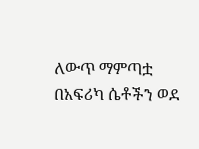ለውጥ ማምጣቷ በአፍሪካ ሴቶችን ወደ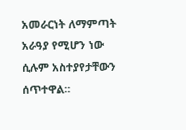አመራርነት ለማምጣት አራዓያ የሚሆን ነው ሲሉም አስተያየታቸውን ሰጥተዋል።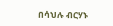በሳህሉ ብርሃኑ